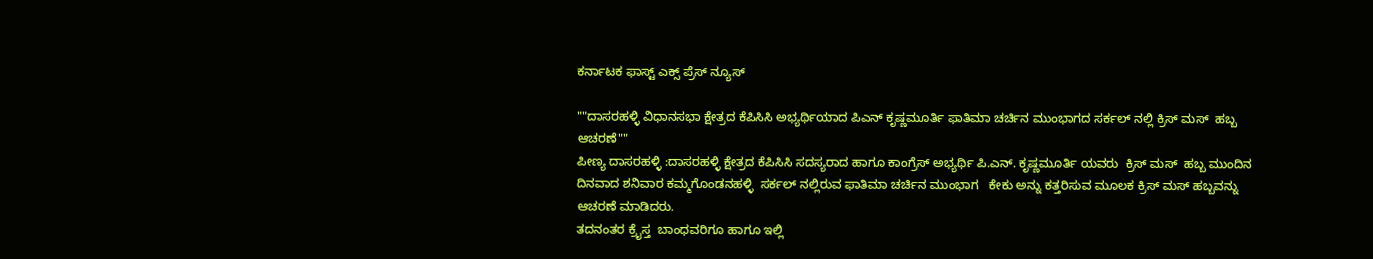ಕರ್ನಾಟಕ ಫಾಸ್ಟ್ ಎಕ್ಸ್ ಪ್ರೆಸ್ ನ್ಯೂಸ್

""ದಾಸರಹಳ್ಳಿ ವಿಧಾನಸಭಾ ಕ್ಷೇತ್ರದ ಕೆಪಿಸಿಸಿ ಅಭ್ಯರ್ಥಿಯಾದ ಪಿಎನ್ ಕೃಷ್ಣಮೂರ್ತಿ ಫಾತಿಮಾ ಚರ್ಚಿನ ಮುಂಭಾಗದ ಸರ್ಕಲ್ ನಲ್ಲಿ ಕ್ರಿಸ್ ಮಸ್  ಹಬ್ಬ ಆಚರಣೆ""
ಪೀಣ್ಯ ದಾಸರಹಳ್ಳಿ :ದಾಸರಹಳ್ಳಿ ಕ್ಷೇತ್ರದ ಕೆಪಿಸಿಸಿ ಸದಸ್ಯರಾದ ಹಾಗೂ ಕಾಂಗ್ರೆಸ್ ಅಭ್ಯರ್ಥಿ ಪಿ.ಎನ್. ಕೃಷ್ಣಮೂರ್ತಿ ಯವರು  ಕ್ರಿಸ್ ಮಸ್  ಹಬ್ಬ ಮುಂದಿನ ದಿನವಾದ ಶನಿವಾರ ಕಮ್ಮಗೊಂಡನಹಳ್ಳಿ  ಸರ್ಕಲ್ ನಲ್ಲಿರುವ ಫಾತಿಮಾ ಚರ್ಚಿನ ಮುಂಭಾಗ   ಕೇಕು ಅನ್ನು ಕತ್ತರಿಸುವ ಮೂಲಕ ಕ್ರಿಸ್ ಮಸ್ ಹಬ್ಬವನ್ನು ಆಚರಣೆ ಮಾಡಿದರು.
ತದನಂತರ ಕ್ರೈಸ್ತ  ಬಾಂಧವರಿಗೂ ಹಾಗೂ ಇಲ್ಲಿ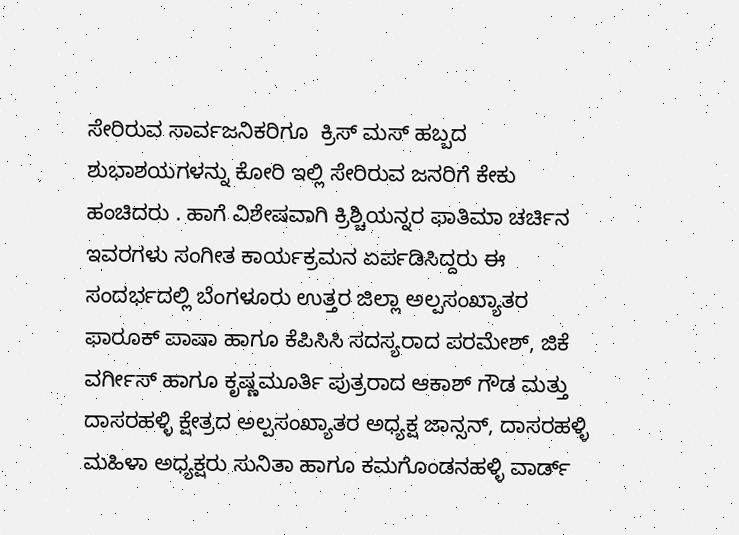ಸೇರಿರುವ ಸಾರ್ವಜನಿಕರಿಗೂ  ಕ್ರಿಸ್ ಮಸ್ ಹಬ್ಬದ ಶುಭಾಶಯಗಳನ್ನು ಕೋರಿ ಇಲ್ಲಿ ಸೇರಿರುವ ಜನರಿಗೆ ಕೇಕು ಹಂಚಿದರು . ಹಾಗೆ ವಿಶೇಷವಾಗಿ ಕ್ರಿಶ್ಚಿಯನ್ನರ ಫಾತಿಮಾ ಚರ್ಚಿನ ಇವರಗಳು ಸಂಗೀತ ಕಾರ್ಯಕ್ರಮನ ಏರ್ಪಡಿಸಿದ್ದರು ಈ ಸಂದರ್ಭದಲ್ಲಿ ಬೆಂಗಳೂರು ಉತ್ತರ ಜಿಲ್ಲಾ ಅಲ್ಪಸಂಖ್ಯಾತರ ಫಾರೂಕ್ ಪಾಷಾ ಹಾಗೂ ಕೆಪಿಸಿಸಿ ಸದಸ್ಯರಾದ ಪರಮೇಶ್, ಜಿಕೆ ವರ್ಗೀಸ್ ಹಾಗೂ ಕೃಷ್ಣಮೂರ್ತಿ ಪುತ್ರರಾದ ಆಕಾಶ್ ಗೌಡ ಮತ್ತು ದಾಸರಹಳ್ಳಿ ಕ್ಷೇತ್ರದ ಅಲ್ಪಸಂಖ್ಯಾತರ ಅಧ್ಯಕ್ಷ ಜಾನ್ಸನ್, ದಾಸರಹಳ್ಳಿ ಮಹಿಳಾ ಅಧ್ಯಕ್ಷರು ಸುನಿತಾ ಹಾಗೂ ಕಮಗೊಂಡನಹಳ್ಳಿ ವಾರ್ಡ್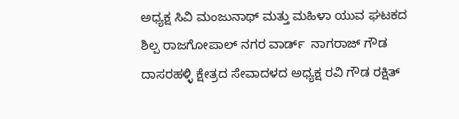ಅಧ್ಯಕ್ಷ ಸಿವಿ ಮಂಜುನಾಥ್ ಮತ್ತು ಮಹಿಳಾ ಯುವ ಘಟಕದ ಶಿಲ್ಪ ರಾಜಗೋಪಾಲ್ ನಗರ ವಾರ್ಡ್  ನಾಗರಾಜ್ ಗೌಡ ದಾಸರಹಳ್ಳಿ ಕ್ಷೇತ್ರದ ಸೇವಾದಳದ ಅಧ್ಯಕ್ಷ ರವಿ ಗೌಡ ರಕ್ಷಿತ್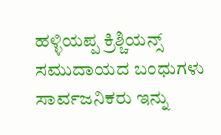ಹಳ್ಳಿಯಪ್ಪ ಕ್ರಿಶ್ಚಿಯನ್ಸ್ ಸಮುದಾಯದ ಬಂಧುಗಳು ಸಾರ್ವಜನಿಕರು ಇನ್ನು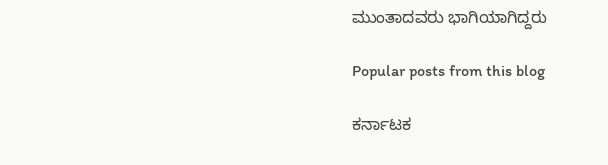ಮುಂತಾದವರು ಭಾಗಿಯಾಗಿದ್ದರು

Popular posts from this blog

ಕರ್ನಾಟಕ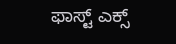ಫಾಸ್ಟ್ ಎಕ್ಸ್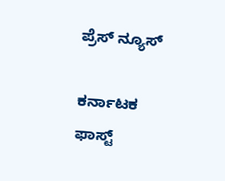ಪ್ರೆಸ್ ನ್ಯೂಸ್

ಕರ್ನಾಟಕ ಫಾಸ್ಟ್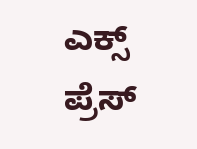ಎಕ್ಸ್ ಪ್ರೆಸ್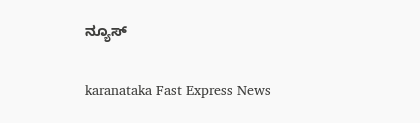ನ್ಯೂಸ್

karanataka Fast Express News